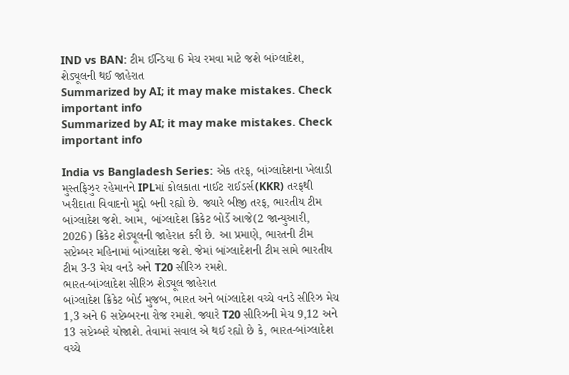IND vs BAN: ટીમ ઈન્ડિયા 6 મેચ રમવા માટે જશે બાંગ્લાદેશ, શેડ્યૂલની થઈ જાહેરાત
Summarized by AI; it may make mistakes. Check important info
Summarized by AI; it may make mistakes. Check important info

India vs Bangladesh Series: એક તરફ, બાંગ્લાદેશના ખેલાડી મુસ્તફિઝુર રહેમાનને IPLમાં કોલકાતા નાઈટ રાઈડર્સ(KKR) તરફથી ખરીદાતા વિવાદનો મુદ્દો બની રહ્યો છે. જ્યારે બીજી તરફ, ભારતીય ટીમ બાંગ્લાદેશ જશે. આમ, બાંગ્લાદેશ ક્રિકેટ બોર્ડે આજે(2 જાન્યુઆરી, 2026) ક્રિકેટ શેડ્યૂલની જાહેરાત કરી છે. આ પ્રમાણે, ભારતની ટીમ સપ્ટેમ્બર મહિનામાં બાંગ્લાદેશ જશે. જેમાં બાંગ્લાદેશની ટીમ સામે ભારતીય ટીમ 3-3 મેચ વનડે અને T20 સીરિઝ રમશે.
ભારત-બાંગ્લાદેશ સીરિઝ શેડ્યૂલ જાહેરાત
બાંગ્લાદેશ ક્રિકેટ બોર્ડ મુજબ, ભારત અને બાંગ્લાદેશ વચ્ચે વનડે સીરિઝ મેચ 1,3 અને 6 સપ્ટેમ્બરના રોજ રમાશે. જ્યારે T20 સીરિઝની મેચ 9,12 અને 13 સપ્ટેમ્બરે યોજાશે. તેવામાં સવાલ એ થઈ રહ્યો છે કે, ભારત-બાંગ્લાદેશ વચ્ચે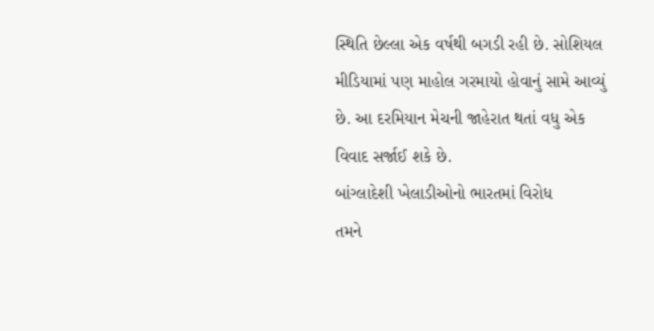સ્થિતિ છેલ્લા એક વર્ષથી બગડી રહી છે. સોશિયલ મીડિયામાં પણ માહોલ ગરમાયો હોવાનું સામે આવ્યું છે. આ દરમિયાન મેચની જાહેરાત થતાં વધુ એક વિવાદ સર્જાઈ શકે છે.
બાંગ્લાદેશી ખેલાડીઓનો ભારતમાં વિરોધ
તમને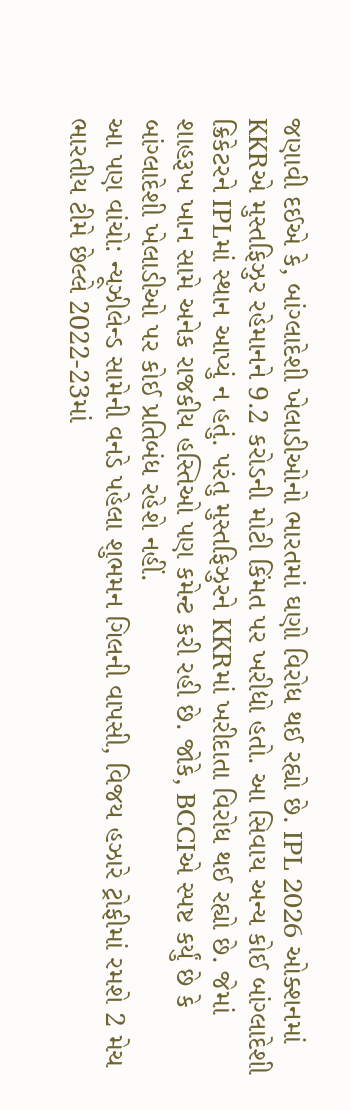જણાવી દઈએ કે, બાંગ્લાદેશી ખેલાડીઓનો ભારતમાં ઘણો વિરોધ થઈ રહ્યો છે. IPL 2026 ઓક્શનમાં KKRએ મુસ્તફિઝુર રહેમાનને 9.2 કરોડની મોટી કિંમત પર ખરીદ્યો હતો. આ સિવાય અન્ય કોઈ બાંગ્લાદેશી ક્રિકેટરને IPLમાં સ્થાન આપ્યું ન હતું. પરંતુ મુસ્તફિઝુરને KKRમાં ખરીદાતા વિરોધ થઈ રહ્યો છે. જેમાં શાહરૂખ ખાન સામે અનેક રાજકીય હસ્તિઓ પણ કમેન્ટ કરી રહી છે. જોકે, BCCIએ સ્પષ્ટ કર્યું છે કે બાંગ્લાદેશી ખેલાડીઓ પર કોઈ પ્રતિબંધ રહેશે નહીં.
આ પણ વાંચો: ન્યૂઝીલેન્ડ સામેની વનડે પહેલા શુભમન ગિલની વાપસી, વિજય હઝારે ટ્રોફીમાં રમશે 2 મેચ
ભારતીય ટીમે છેલ્લે 2022-23માં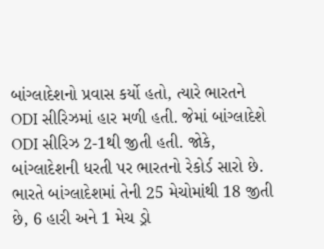બાંગ્લાદેશનો પ્રવાસ કર્યો હતો, ત્યારે ભારતને ODI સીરિઝમાં હાર મળી હતી. જેમાં બાંગ્લાદેશે ODI સીરિઝ 2-1થી જીતી હતી. જોકે, બાંગ્લાદેશની ધરતી પર ભારતનો રેકોર્ડ સારો છે. ભારતે બાંગ્લાદેશમાં તેની 25 મેચોમાંથી 18 જીતી છે, 6 હારી અને 1 મેચ ડ્રો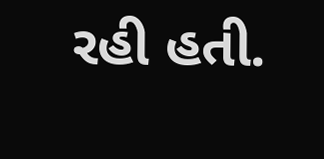રહી હતી.